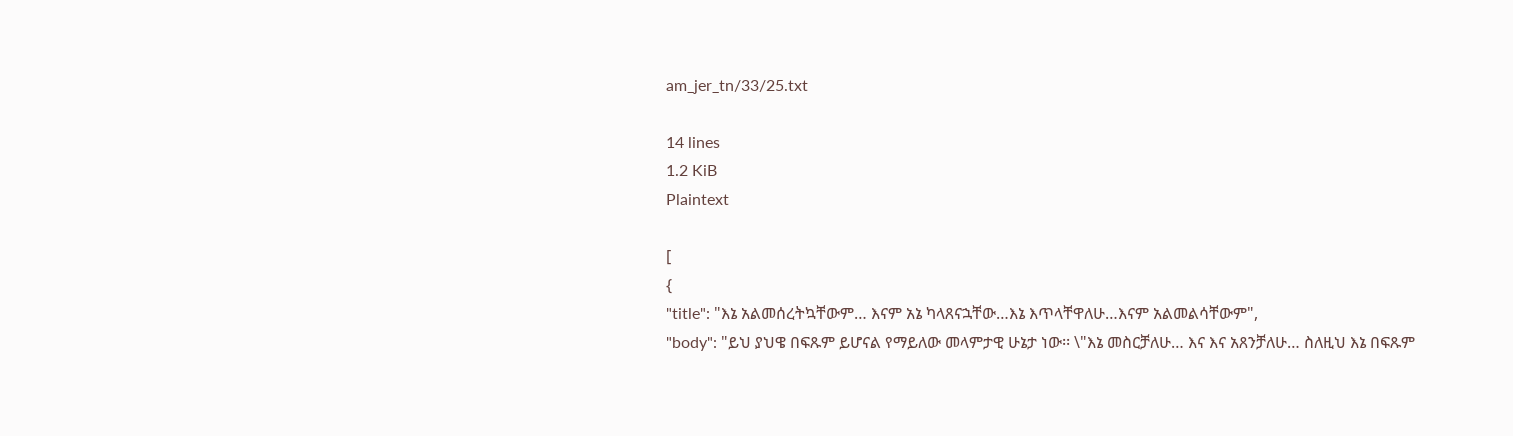am_jer_tn/33/25.txt

14 lines
1.2 KiB
Plaintext

[
{
"title": "እኔ አልመሰረትኳቸውም… እናም አኔ ካላጸናኋቸው…እኔ እጥላቸዋለሁ…እናም አልመልሳቸውም",
"body": "ይህ ያህዌ በፍጹም ይሆናል የማይለው መላምታዊ ሁኔታ ነው፡፡ \"እኔ መስርቻለሁ… እና እና አጸንቻለሁ… ስለዚህ እኔ በፍጹም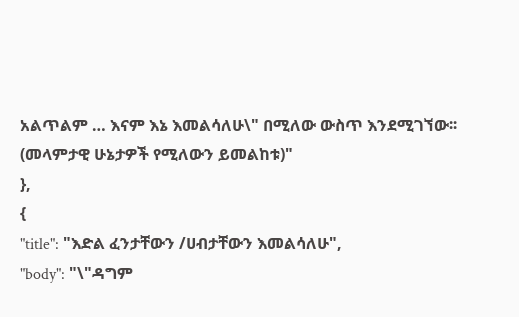አልጥልም … እናም እኔ እመልሳለሁ\" በሚለው ውስጥ እንደሚገኘው፡፡ (መላምታዊ ሁኔታዎች የሚለውን ይመልከቱ)"
},
{
"title": "እድል ፈንታቸውን /ሀብታቸውን እመልሳለሁ",
"body": "\"ዳግም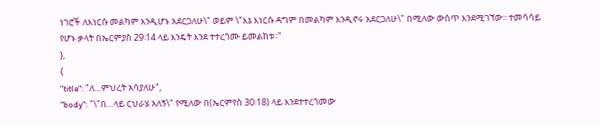ነገሮች ለእነርሱ መልካም እንዲሆኑ አደርጋለሁ\" ወይም \"እኔ እነርሱ ዳግም በመልካም እንዲኖሩ አደርጋለሁ\" በሚለው ውስጥ እንደሚገኘው፡፡ ተመሳሳይ የሆኑ ቃላት በኤርምያስ 29፡14 ላይ እንዴት እንደ ተተረጎሙ ይመልከቱ፡፡"
},
{
"title": "ለ…ምህረት አሳያለሁ",
"body": "\"በ…ላይ ርህራሄ አለኝ\" የሚለው በ(ኤርምየስ 30፡18) ላይ እንደተተረጎመው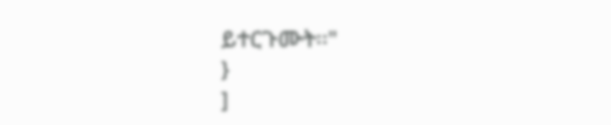ይተርጉሙት፡፡"
}
]